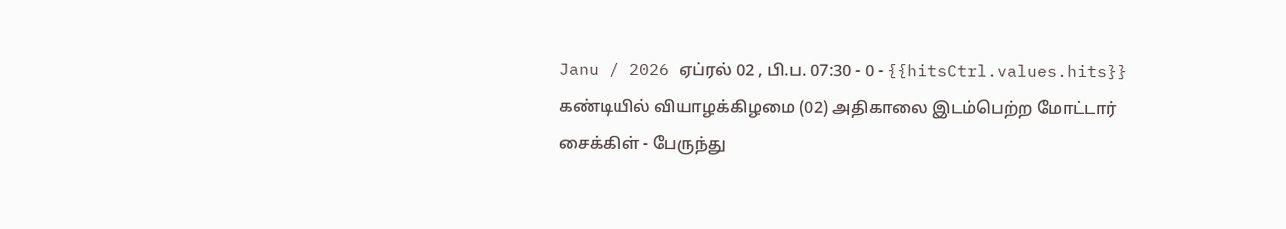Janu / 2026 ஏப்ரல் 02 , பி.ப. 07:30 - 0 - {{hitsCtrl.values.hits}}
கண்டியில் வியாழக்கிழமை (02) அதிகாலை இடம்பெற்ற மோட்டார் சைக்கிள் - பேருந்து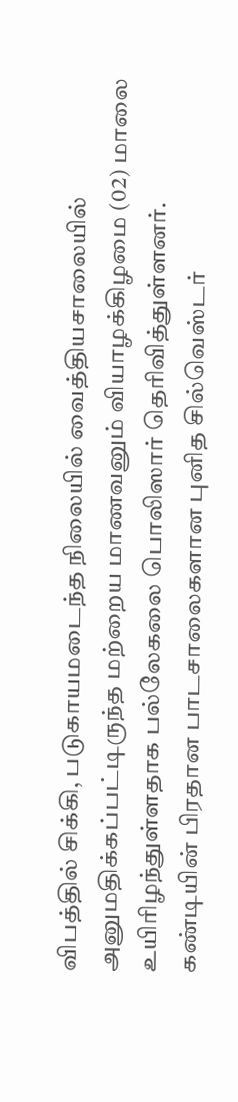விபத்தில் சிக்கி, படுகாயமடைந்த நிலையில் வைத்தியசாலையில் அனுமதிக்கப்பட்டிருந்த மற்றைய மாணவனும் வியாழக்கிழமை (02) மாலை உயிரிழந்துள்ளதாக பல்லேகலை பொலிஸார் தெரிவித்துள்ளனர்.
கண்டியின் பிரதான பாடசாலைகளான புனித சில்வெஸ்டர்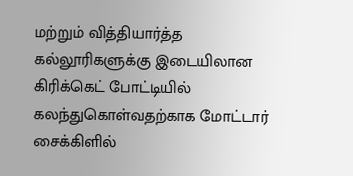மற்றும் வித்தியார்த்த கல்லூரிகளுக்கு இடையிலான கிரிக்கெட் போட்டியில் கலந்துகொள்வதற்காக மோட்டார் சைக்கிளில்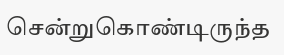சென்றுகொண்டிருந்த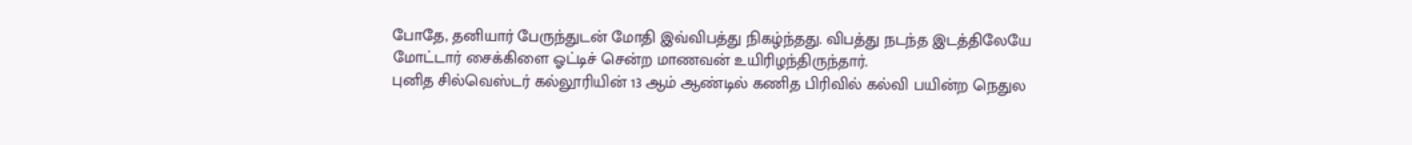போதே, தனியார் பேருந்துடன் மோதி இவ்விபத்து நிகழ்ந்தது. விபத்து நடந்த இடத்திலேயே மோட்டார் சைக்கிளை ஓட்டிச் சென்ற மாணவன் உயிரிழந்திருந்தார்.
புனித சில்வெஸ்டர் கல்லூரியின் 13 ஆம் ஆண்டில் கணித பிரிவில் கல்வி பயின்ற நெதுல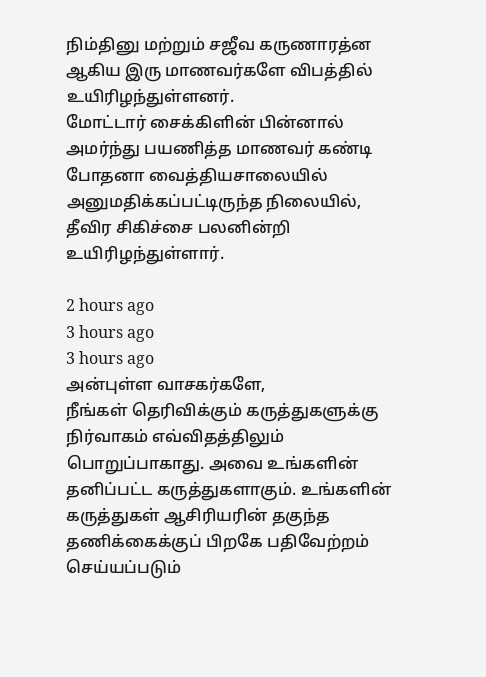நிம்தினு மற்றும் சஜீவ கருணாரத்ன ஆகிய இரு மாணவர்களே விபத்தில் உயிரிழந்துள்ளனர்.
மோட்டார் சைக்கிளின் பின்னால் அமர்ந்து பயணித்த மாணவர் கண்டி போதனா வைத்தியசாலையில் அனுமதிக்கப்பட்டிருந்த நிலையில், தீவிர சிகிச்சை பலனின்றி உயிரிழந்துள்ளார்.

2 hours ago
3 hours ago
3 hours ago
அன்புள்ள வாசகர்களே,
நீங்கள் தெரிவிக்கும் கருத்துகளுக்கு நிர்வாகம் எவ்விதத்திலும் பொறுப்பாகாது. அவை உங்களின் தனிப்பட்ட கருத்துகளாகும். உங்களின் கருத்துகள் ஆசிரியரின் தகுந்த தணிக்கைக்குப் பிறகே பதிவேற்றம் செய்யப்படும்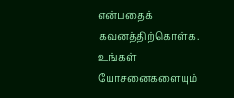என்பதைக் கவனத்திற்கொள்க. உங்கள் யோசனைகளையும்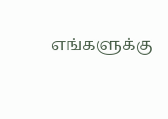எங்களுக்கு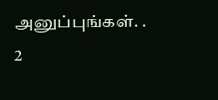அனுப்புங்கள். .
2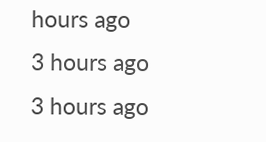hours ago
3 hours ago
3 hours ago